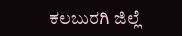ಕಲಬುರಗಿ ಜಿಲ್ಲೆ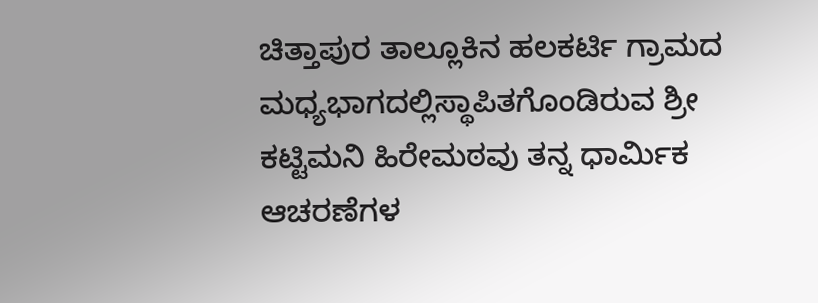ಚಿತ್ತಾಪುರ ತಾಲ್ಲೂಕಿನ ಹಲಕರ್ಟಿ ಗ್ರಾಮದ ಮಧ್ಯಭಾಗದಲ್ಲಿಸ್ಥಾಪಿತಗೊಂಡಿರುವ ಶ್ರೀ ಕಟ್ಟಿಮನಿ ಹಿರೇಮಠವು ತನ್ನ ಧಾರ್ಮಿಕ ಆಚರಣೆಗಳ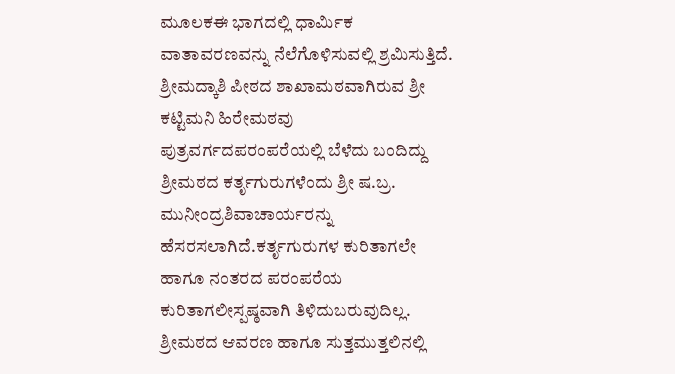ಮೂಲಕಈ ಭಾಗದಲ್ಲಿ ಧಾರ್ಮಿಕ ವಾತಾವರಣವನ್ನು ನೆಲೆಗೊಳಿಸುವಲ್ಲಿ ಶ್ರಮಿಸುತ್ತಿದೆ. ಶ್ರೀಮದ್ಕಾಶಿ ಪೀಠದ ಶಾಖಾಮಠವಾಗಿರುವ ಶ್ರೀ ಕಟ್ಟಿಮನಿ ಹಿರೇಮಠವು ಪುತ್ರವರ್ಗದಪರಂಪರೆಯಲ್ಲಿ ಬೆಳೆದು ಬಂದಿದ್ದು ಶ್ರೀಮಠದ ಕರ್ತೃಗುರುಗಳೆಂದು ಶ್ರೀ ಷ.ಬ್ರ. ಮುನೀಂದ್ರಶಿವಾಚಾರ್ಯರನ್ನು ಹೆಸರಸಲಾಗಿದೆ.ಕರ್ತೃಗುರುಗಳ ಕುರಿತಾಗಲೇ ಹಾಗೂ ನಂತರದ ಪರಂಪರೆಯ ಕುರಿತಾಗಲೀಸ್ಪಷ್ಠವಾಗಿ ತಿಳಿದುಬರುವುದಿಲ್ಲ. ಶ್ರೀಮಠದ ಆವರಣ ಹಾಗೂ ಸುತ್ತಮುತ್ತಲಿನಲ್ಲಿ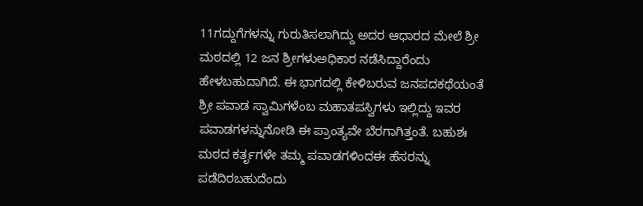11ಗದ್ದುಗೆಗಳನ್ನು ಗುರುತಿಸಲಾಗಿದ್ದು ಅದರ ಆಧಾರದ ಮೇಲೆ ಶ್ರೀ ಮಠದಲ್ಲಿ 12 ಜನ ಶ್ರೀಗಳುಅಧಿಕಾರ ನಡೆಸಿದ್ದಾರೆಂದು ಹೇಳಬಹುದಾಗಿದೆ. ಈ ಭಾಗದಲ್ಲಿ ಕೇಳಿಬರುವ ಜನಪದಕಥೆಯಂತೆ ಶ್ರೀ ಪವಾಡ ಸ್ವಾಮಿಗಳೆಂಬ ಮಹಾತಪಸ್ವಿಗಳು ಇಲ್ಲಿದ್ದು ಇವರ ಪವಾಡಗಳನ್ನುನೋಡಿ ಈ ಪ್ರಾಂತ್ಯವೇ ಬೆರಗಾಗಿತ್ತಂತೆ. ಬಹುಶಃ ಮಠದ ಕರ್ತೃಗಳೇ ತಮ್ಮ ಪವಾಡಗಳಿಂದಈ ಹೆಸರನ್ನು ಪಡೆದಿರಬಹುದೆಂದು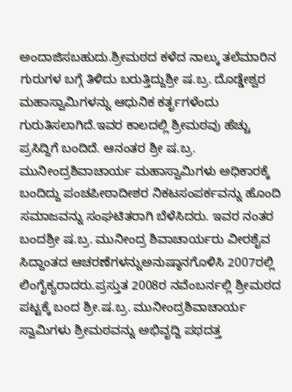ಅಂದಾಜಿಸಬಹುದು.ಶ್ರೀಮಠದ ಕಳೆದ ನಾಲ್ಕು ತಲೆಮಾರಿನ ಗುರುಗಳ ಬಗ್ಗೆ ತಿಳಿದು ಬರುತ್ತಿದ್ದುಶ್ರೀ ಷ.ಬ್ರ. ದೊಡ್ಡೇಶ್ವರ ಮಹಾಸ್ವಾಮಿಗಳನ್ನು ಆಧುನಿಕ ಕರ್ತೃಗಳೆಂದು ಗುರುತಿಸಲಾಗಿದೆ.ಇವರ ಕಾಲದಲ್ಲಿ ಶ್ರೀಮಠವು ಹೆಚ್ಚು ಪ್ರಸಿದ್ದಿಗೆ ಬಂದಿದೆ. ಆನಂತರ ಶ್ರೀ ಷ.ಬ್ರ. ಮುನೀಂದ್ರಶಿವಾಚಾರ್ಯ ಮಹಾಸ್ವಾಮಿಗಳು ಅಧಿಕಾರಕ್ಕೆ ಬಂದಿದ್ದು ಪಂಚಪೀಠಾದೀಶರ ನಿಕಟಸಂಪರ್ಕವನ್ನು ಹೊಂದಿ ಸಮಾಜವನ್ನು ಸಂಘಟಿತರಾಗಿ ಬೆಳೆಸಿದರು. ಇವರ ನಂತರ ಬಂದಶ್ರೀ ಷ.ಬ್ರ. ಮುನೀಂದ್ರ ಶಿವಾಚಾರ್ಯರು ವೀರಶೈವ ಸಿದ್ದಾಂತದ ಆಚರಣೆಗಳನ್ನುಅನುಷ್ಠಾನಗೊಳಿಸಿ 2007ರಲ್ಲಿ ಲಿಂಗೈಕ್ಯರಾದರು.ಪ್ರಸ್ತುತ 2008ರ ನವೆಂಬರ್ನಲ್ಲಿ ಶ್ರೀಮಠದ ಪಟ್ಟಕ್ಕೆ ಬಂದ ಶ್ರೀ.ಷ.ಬ್ರ. ಮುನೀಂದ್ರಶಿವಾಚಾರ್ಯ ಸ್ವಾಮಿಗಳು ಶ್ರೀಮಠವನ್ನು ಅಭಿವೃದ್ದಿ ಪಥದತ್ತ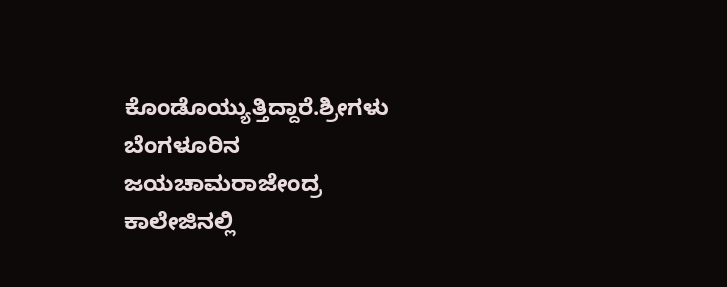ಕೊಂಡೊಯ್ಯುತ್ತಿದ್ದಾರೆ.ಶ್ರೀಗಳು ಬೆಂಗಳೂರಿನ ಜಯಚಾಮರಾಜೇಂದ್ರ ಕಾಲೇಜಿನಲ್ಲಿ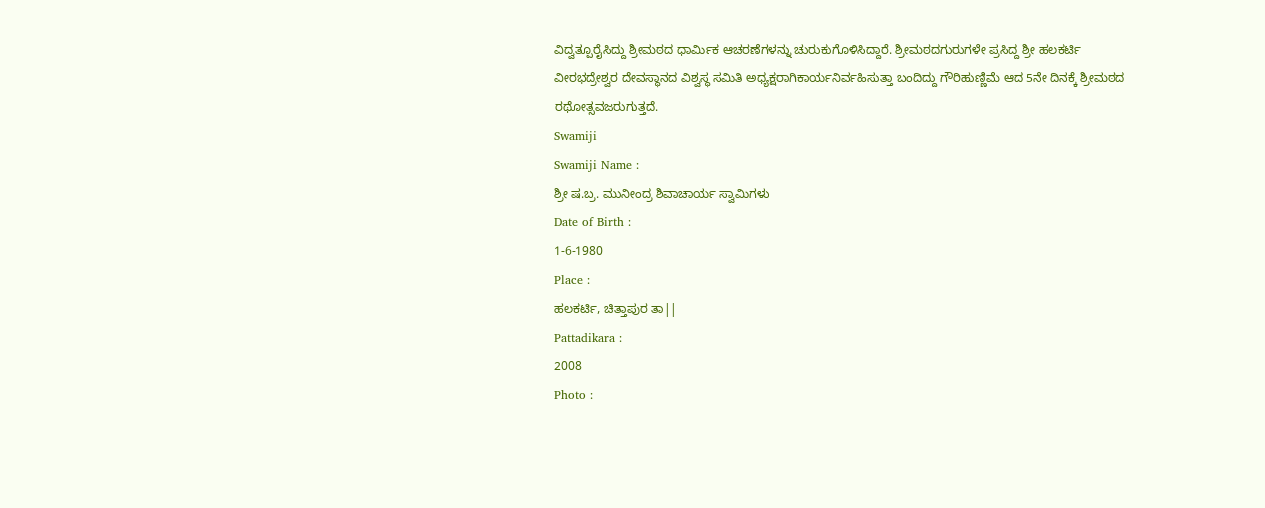ವಿದ್ವತ್ಪೂರೈಸಿದ್ದು ಶ್ರೀಮಠದ ಧಾರ್ಮಿಕ ಆಚರಣೆಗಳನ್ನು ಚುರುಕುಗೊಳಿಸಿದ್ದಾರೆ. ಶ್ರೀಮಠದಗುರುಗಳೇ ಪ್ರಸಿದ್ದ ಶ್ರೀ ಹಲಕರ್ಟಿ ವೀರಭದ್ರೇಶ್ವರ ದೇವಸ್ಥಾನದ ವಿಶ್ವಸ್ಥ ಸಮಿತಿ ಅಧ್ಯಕ್ಷರಾಗಿಕಾರ್ಯನಿರ್ವಹಿಸುತ್ತಾ ಬಂದಿದ್ದು ಗೌರಿಹುಣ್ಣಿಮೆ ಆದ 5ನೇ ದಿನಕ್ಕೆ ಶ್ರೀಮಠದ ರಥೋತ್ಸವಜರುಗುತ್ತದೆ.
Swamiji
Swamiji Name :
ಶ್ರೀ ಷ.ಬ್ರ. ಮುನೀಂದ್ರ ಶಿವಾಚಾರ್ಯ ಸ್ವಾಮಿಗಳು
Date of Birth :
1-6-1980
Place :
ಹಲಕರ್ಟಿ, ಚಿತ್ತಾಪುರ ತಾ||
Pattadikara :
2008
Photo :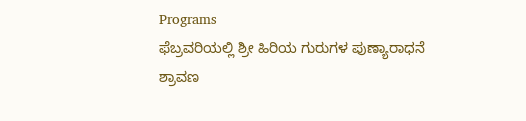Programs
ಫೆಬ್ರವರಿಯಲ್ಲಿ ಶ್ರೀ ಹಿರಿಯ ಗುರುಗಳ ಪುಣ್ಯಾರಾಧನೆ
ಶ್ರಾವಣ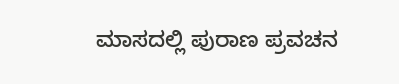ಮಾಸದಲ್ಲಿ ಪುರಾಣ ಪ್ರವಚನ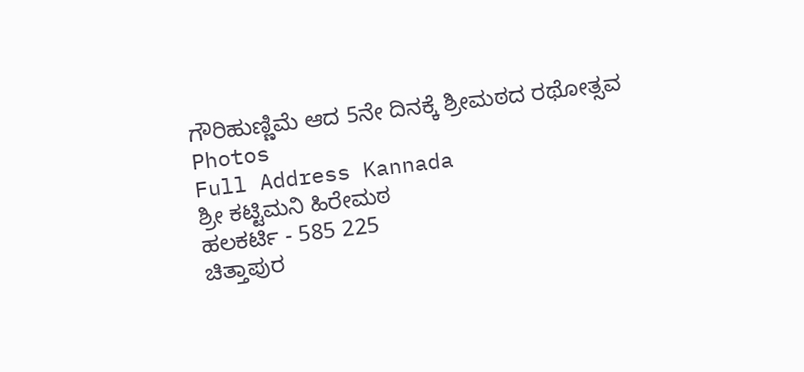ಗೌರಿಹುಣ್ಣಿಮೆ ಆದ 5ನೇ ದಿನಕ್ಕೆ ಶ್ರೀಮಠದ ರಥೋತ್ಸವ
Photos
Full Address Kannada
ಶ್ರೀ ಕಟ್ಟಿಮನಿ ಹಿರೇಮಠ
ಹಲಕರ್ಟಿ - 585 225
ಚಿತ್ತಾಪುರ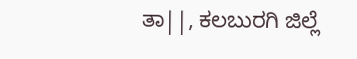ತಾ||, ಕಲಬುರಗಿ ಜಿಲ್ಲೆ